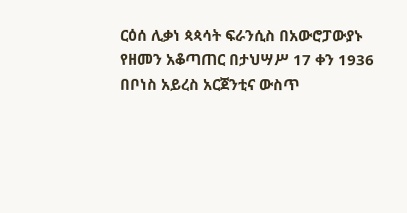ርዕሰ ሊቃነ ጳጳሳት ፍራንሲስ በአውሮፓውያኑ የዘመን አቆጣጠር በታህሣሥ 17 ቀን 1936 በቦነስ አይረስ አርጀንቲና ውስጥ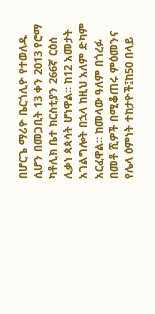በሆርጌ ማሪዮ ቤርጎሊዮ የተወለዱ ሲሆን በመጋቢት 13 ቀን 2013 የሮማ ካቶሊክ ቤተ ክርስቲያን 266ኛ ርዕሰ ሊቃነ ጳጳሳት ሆነዋል። ከ12 አመታት አገልግሎት በኋላ ከዚህ አለም ድካም አርፈዋል። ከመላው ዓለም በጎረፉ በመቶ ሺዎች በሚቆጠሩ ምዕመንና የሌላ ዕምነት ተከታዮች፤ከ50 በላይ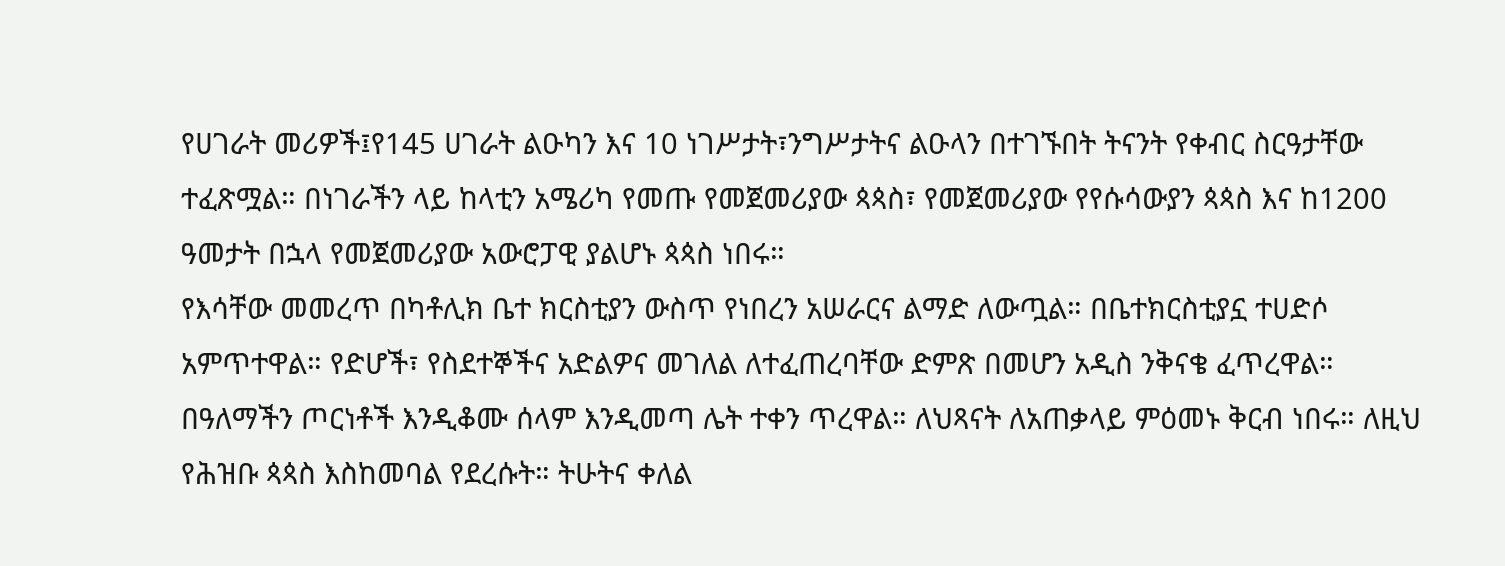የሀገራት መሪዎች፤የ145 ሀገራት ልዑካን እና 10 ነገሥታት፣ንግሥታትና ልዑላን በተገኙበት ትናንት የቀብር ስርዓታቸው ተፈጽሟል። በነገራችን ላይ ከላቲን አሜሪካ የመጡ የመጀመሪያው ጳጳስ፣ የመጀመሪያው የየሱሳውያን ጳጳስ እና ከ1200 ዓመታት በኋላ የመጀመሪያው አውሮፓዊ ያልሆኑ ጳጳስ ነበሩ።
የእሳቸው መመረጥ በካቶሊክ ቤተ ክርስቲያን ውስጥ የነበረን አሠራርና ልማድ ለውጧል። በቤተክርስቲያኗ ተሀድሶ አምጥተዋል። የድሆች፣ የስደተኞችና አድልዎና መገለል ለተፈጠረባቸው ድምጽ በመሆን አዲስ ንቅናቄ ፈጥረዋል። በዓለማችን ጦርነቶች እንዲቆሙ ሰላም እንዲመጣ ሌት ተቀን ጥረዋል። ለህጻናት ለአጠቃላይ ምዕመኑ ቅርብ ነበሩ። ለዚህ የሕዝቡ ጳጳስ እስከመባል የደረሱት። ትሁትና ቀለል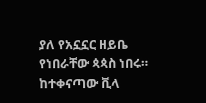ያለ የአኗኗር ዘይቤ የነበራቸው ጳጳስ ነበሩ። ከተቀናጣው ቪላ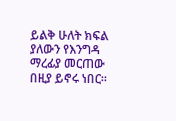ይልቅ ሁለት ክፍል ያለውን የእንግዳ ማረፊያ መርጠው በዚያ ይኖሩ ነበር።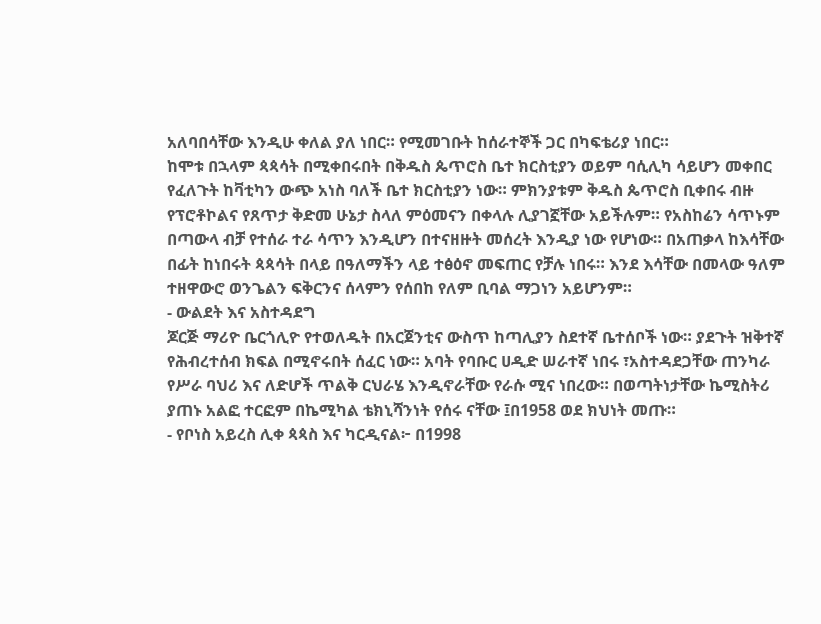አለባበሳቸው እንዲሁ ቀለል ያለ ነበር። የሚመገቡት ከሰራተኞች ጋር በካፍቴሪያ ነበር።
ከሞቱ በኋላም ጳጳሳት በሚቀበሩበት በቅዱስ ጴጥሮስ ቤተ ክርስቲያን ወይም ባሲሊካ ሳይሆን መቀበር የፈለጉት ከቫቲካን ውጭ አነስ ባለች ቤተ ክርስቲያን ነው። ምክንያቱም ቅዱስ ጴጥሮስ ቢቀበሩ ብዙ የፕሮቶኮልና የጸጥታ ቅድመ ሁኔታ ስላለ ምዕመናን በቀላሉ ሊያገኟቸው አይችሉም። የአስከሬን ሳጥኑም በጣውላ ብቻ የተሰራ ተራ ሳጥን እንዲሆን በተናዘዙት መሰረት እንዲያ ነው የሆነው። በአጠቃላ ከእሳቸው በፊት ከነበሩት ጳጳሳት በላይ በዓለማችን ላይ ተፅዕኖ መፍጠር የቻሉ ነበሩ። እንደ እሳቸው በመላው ዓለም ተዘዋውሮ ወንጌልን ፍቅርንና ሰላምን የሰበከ የለም ቢባል ማጋነን አይሆንም።
- ውልደት እና አስተዳደግ
ጆርጅ ማሪዮ ቤርጎሊዮ የተወለዱት በአርጀንቲና ውስጥ ከጣሊያን ስደተኛ ቤተሰቦች ነው። ያደጉት ዝቅተኛ የሕብረተሰብ ክፍል በሚኖሩበት ሰፈር ነው። አባት የባቡር ሀዲድ ሠራተኛ ነበሩ ፣አስተዳደጋቸው ጠንካራ የሥራ ባህሪ እና ለድሆች ጥልቅ ርህራሄ እንዲኖራቸው የራሱ ሚና ነበረው። በወጣትነታቸው ኬሚስትሪ ያጠኑ አልፎ ተርፎም በኬሚካል ቴክኒሻንነት የሰሩ ናቸው ፤በ1958 ወደ ክህነት መጡ።
- የቦነስ አይረስ ሊቀ ጳጳስ እና ካርዲናል፦ በ1998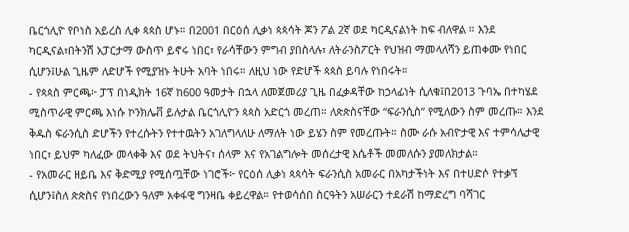ቤርጎሊዮ የቦነስ አይረስ ሊቀ ጳጳስ ሆኑ። በ2001 በርዕሰ ሊቃነ ጳጳሳት ጆን ፖል 2ኛ ወደ ካርዲናልነት ከፍ ብለዋል ። እንደ ካርዲናል፣በትንሽ አፓርታማ ውስጥ ይኖሩ ነበር፣ የራሳቸውን ምግብ ያበስላሉ፣ ለትራንስፖርት የህዝብ ማመላለሻን ይጠቀሙ የነበር ሲሆን፤ሁል ጊዜም ለድሆች የሚያዝኑ ትሁት አባት ነበሩ። ለዚህ ነው የድሆች ጳጳስ ይባሉ የነበሩት።
- የጳጳስ ምርጫ፦ ፓፕ በነዲክት 16ኛ ከ600 ዓመታት በኋላ ለመጀመሪያ ጊዜ በፈቃዳቸው ከኃላፊነት ሲለቁ፤በ2013 ጉባኤ በተካሄደ ሚስጥራዊ ምርጫ እነሱ ኮንክሌቭ ይሉታል ቤርጎሊዮን ጳጳስ አድርጎ መረጠ። ለጵጵስናቸው “ፍራንሲስ” የሚለውን ስም መረጡ። እንደ ቅዱስ ፍራንሲስ ድሆችን የተረሱትን የተተዉትን አገለግላለሁ ለማለት ነው ይሄን ስም የመረጡት። ስሙ ራሱ አብዮታዊ እና ተምሳሌታዊ ነበር፣ ይህም ካለፈው መላቀቅ እና ወደ ትህትና፣ ሰላም እና የአገልግሎት መሰረታዊ እሴቶች መመለሱን ያመለክታል።
- የአመራር ዘይቤ እና ቅድሚያ የሚሰጧቸው ነገሮች፦ የርዕሰ ሊቃነ ጳጳሳት ፍራንሲስ አመራር በአካታችነት እና በተሀድሶ የተቃኘ ሲሆን፤ስለ ጵጵስና የነበረውን ዓለም አቀፋዊ ግንዛቤ ቀይረዋል። የተወሳሰበ ስርዓትን አሠራርን ተደራሽ ከማድረግ ባሻገር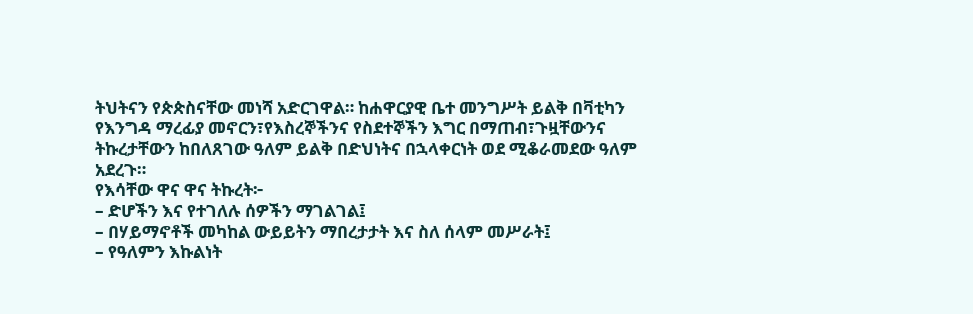ትህትናን የጵጵስናቸው መነሻ አድርገዋል። ከሐዋርያዊ ቤተ መንግሥት ይልቅ በቫቲካን የእንግዳ ማረፊያ መኖርን፣የእስረኞችንና የስደተኞችን እግር በማጠብ፣ጉዟቸውንና ትኩረታቸውን ከበለጸገው ዓለም ይልቅ በድህነትና በኋላቀርነት ወደ ሚቆራመደው ዓለም አደረጉ።
የእሳቸው ዋና ዋና ትኩረት፦
– ድሆችን እና የተገለሉ ሰዎችን ማገልገል፤
– በሃይማኖቶች መካከል ውይይትን ማበረታታት እና ስለ ሰላም መሥራት፤
– የዓለምን እኩልነት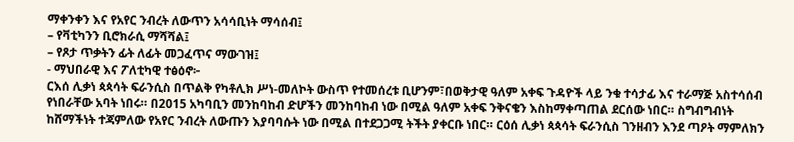ማቀንቀን እና የአየር ንብረት ለውጥን አሳሳቢነት ማሳሰብ፤
– የቫቲካንን ቢሮክራሲ ማሻሻል፤
– የጾታ ጥቃትን ፊት ለፊት መጋፈጥና ማውገዝ፤
- ማህበራዊ እና ፖለቲካዊ ተፅዕኖ፦
ርእሰ ሊቃነ ጳጳሳት ፍራንሲስ በጥልቅ የካቶሊክ ሥነ-መለኮት ውስጥ የተመሰረቱ ቢሆንም፣በወቅታዊ ዓለም አቀፍ ጉዳዮች ላይ ንቁ ተሳታፊ እና ተራማጅ አስተሳሰብ የነበራቸው አባት ነበሩ። በ2015 አካባቢን መንከባከብ ድሆችን መንከባከብ ነው በሚል ዓለም አቀፍ ንቅናቄን እስከማቀጣጠል ደርሰው ነበር። ስግብግብነት ከሸማችነት ተጃምለው የአየር ንብረት ለውጡን እያባባሱት ነው በሚል በተደጋጋሚ ትችት ያቀርቡ ነበር። ርዕሰ ሊቃነ ጳጳሳት ፍራንሲስ ገንዘብን እንደ ጣዖት ማምለክን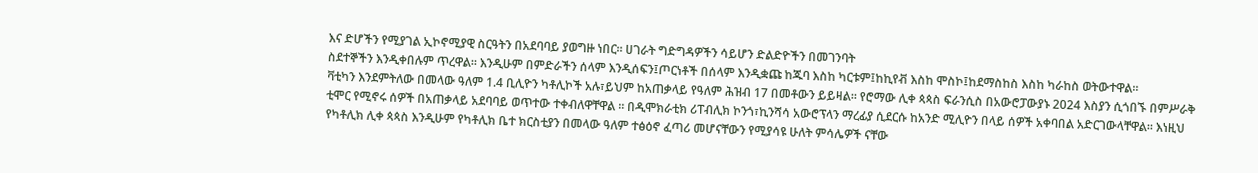እና ድሆችን የሚያገል ኢኮኖሚያዊ ስርዓትን በአደባባይ ያወግዙ ነበር። ሀገራት ግድግዳዎችን ሳይሆን ድልድዮችን በመገንባት
ስደተኞችን እንዲቀበሉም ጥረዋል። እንዲሁም በምድራችን ሰላም እንዲሰፍን፤ጦርነቶች በሰላም እንዲቋጩ ከጁባ እስከ ካርቱም፤ከኪየቭ እስከ ሞስኮ፤ከደማስከስ እስከ ካራከስ ወትውተዋል።
ቫቲካን እንደምትለው በመላው ዓለም 1.4 ቢሊዮን ካቶሊኮች አሉ፣ይህም ከአጠቃላይ የዓለም ሕዝብ 17 በመቶውን ይይዛል። የሮማው ሊቀ ጳጳስ ፍራንሲስ በአውሮፓውያኑ 2024 እስያን ሲጎበኙ በምሥራቅ ቲሞር የሚኖሩ ሰዎች በአጠቃላይ አደባባይ ወጥተው ተቀብለዋቸዋል ። በዲሞክራቲክ ሪፐብሊክ ኮንጎ፣ኪንሻሳ አውሮፕላን ማረፊያ ሲደርሱ ከአንድ ሚሊዮን በላይ ሰዎች አቀባበል አድርገውላቸዋል። እነዚህ የካቶሊክ ሊቀ ጳጳስ እንዲሁም የካቶሊክ ቤተ ክርስቲያን በመላው ዓለም ተፅዕኖ ፈጣሪ መሆናቸውን የሚያሳዩ ሁለት ምሳሌዎች ናቸው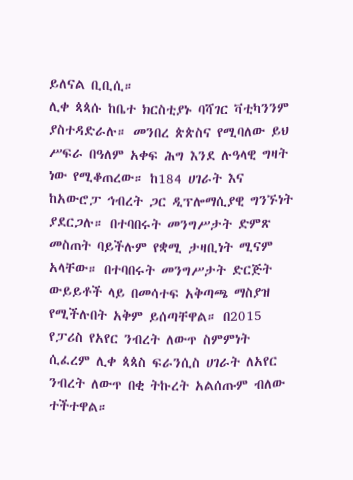ይለናል ቢቢሲ።
ሊቀ ጳጳሱ ከቤተ ክርስቲያኑ ባሻገር ቫቲካንንም ያስተዳድራሉ። መንበረ ጵጵስና የሚባለው ይህ ሥፍራ በዓለም አቀፍ ሕግ እንደ ሉዓላዊ ግዛት ነው የሚቆጠረው። ከ184 ሀገራት እና ከአውሮፓ ኅብረት ጋር ዲፕሎማሲያዊ ግንኙነት ያደርጋሉ። በተባበሩት መንግሥታት ድምጽ መስጠት ባይችሉም የቋሚ ታዛቢነት ሚናም አላቸው። በተባበሩት መንግሥታት ድርጅት ውይይቶች ላይ በመሳተፍ አቅጣጫ ማስያዝ የሚችሉበት አቅም ይሰጣቸዋል። በ2015 የፓሪስ የአየር ንብረት ለውጥ ስምምነት ሲፈረም ሊቀ ጳጳስ ፍራንሲስ ሀገራት ለአየር ንብረት ለውጥ በቂ ትኩረት አልሰጡም ብለው ተችተዋል።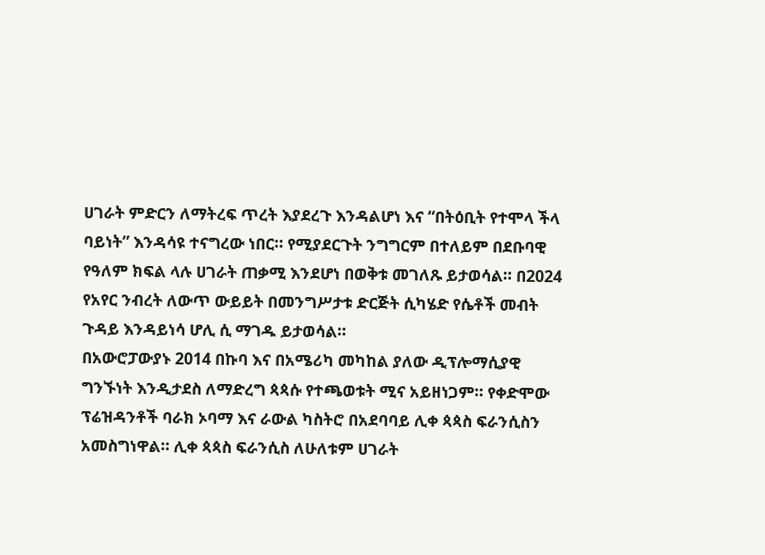ሀገራት ምድርን ለማትረፍ ጥረት እያደረጉ እንዳልሆነ እና “በትዕቢት የተሞላ ችላ ባይነት” እንዳሳዩ ተናግረው ነበር። የሚያደርጉት ንግግርም በተለይም በደቡባዊ የዓለም ክፍል ላሉ ሀገራት ጠቃሚ እንደሆነ በወቅቱ መገለጹ ይታወሳል። በ2024 የአየር ንብረት ለውጥ ውይይት በመንግሥታቱ ድርጅት ሲካሄድ የሴቶች መብት ጉዳይ እንዳይነሳ ሆሊ ሲ ማገዱ ይታወሳል።
በአውሮፓውያኑ 2014 በኩባ እና በአሜሪካ መካከል ያለው ዲፕሎማሲያዊ ግንኙነት እንዲታደስ ለማድረግ ጳጳሱ የተጫወቱት ሚና አይዘነጋም። የቀድሞው ፕሬዝዳንቶች ባራክ ኦባማ እና ራውል ካስትሮ በአደባባይ ሊቀ ጳጳስ ፍራንሲስን አመስግነዋል። ሊቀ ጳጳስ ፍራንሲስ ለሁለቱም ሀገራት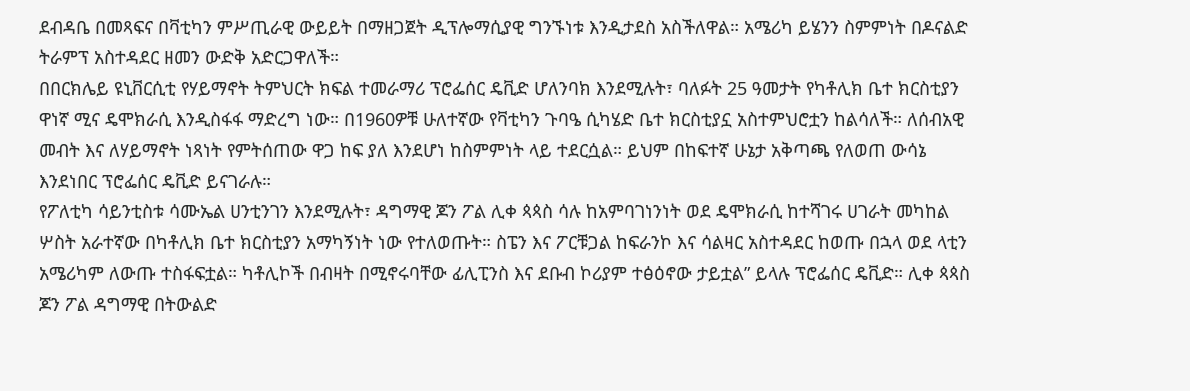ደብዳቤ በመጻፍና በቫቲካን ምሥጢራዊ ውይይት በማዘጋጀት ዲፕሎማሲያዊ ግንኙነቱ እንዲታደስ አስችለዋል። አሜሪካ ይሄንን ስምምነት በዶናልድ ትራምፕ አስተዳደር ዘመን ውድቅ አድርጋዋለች።
በበርክሌይ ዩኒቨርሲቲ የሃይማኖት ትምህርት ክፍል ተመራማሪ ፕሮፌሰር ዴቪድ ሆለንባክ እንደሚሉት፣ ባለፉት 25 ዓመታት የካቶሊክ ቤተ ክርስቲያን ዋነኛ ሚና ዴሞክራሲ እንዲስፋፋ ማድረግ ነው። በ1960ዎቹ ሁለተኛው የቫቲካን ጉባዔ ሲካሄድ ቤተ ክርስቲያኗ አስተምህሮቷን ከልሳለች። ለሰብአዊ መብት እና ለሃይማኖት ነጻነት የምትሰጠው ዋጋ ከፍ ያለ እንደሆነ ከስምምነት ላይ ተደርሷል። ይህም በከፍተኛ ሁኔታ አቅጣጫ የለወጠ ውሳኔ እንደነበር ፕሮፌሰር ዴቪድ ይናገራሉ።
የፖለቲካ ሳይንቲስቱ ሳሙኤል ሀንቲንገን እንደሚሉት፣ ዳግማዊ ጆን ፖል ሊቀ ጳጳስ ሳሉ ከአምባገነንነት ወደ ዴሞክራሲ ከተሻገሩ ሀገራት መካከል ሦስት አራተኛው በካቶሊክ ቤተ ክርስቲያን አማካኝነት ነው የተለወጡት። ስፔን እና ፖርቹጋል ከፍራንኮ እና ሳልዛር አስተዳደር ከወጡ በኋላ ወደ ላቲን አሜሪካም ለውጡ ተስፋፍቷል። ካቶሊኮች በብዛት በሚኖሩባቸው ፊሊፒንስ እና ደቡብ ኮሪያም ተፅዕኖው ታይቷል” ይላሉ ፕሮፌሰር ዴቪድ። ሊቀ ጳጳስ ጆን ፖል ዳግማዊ በትውልድ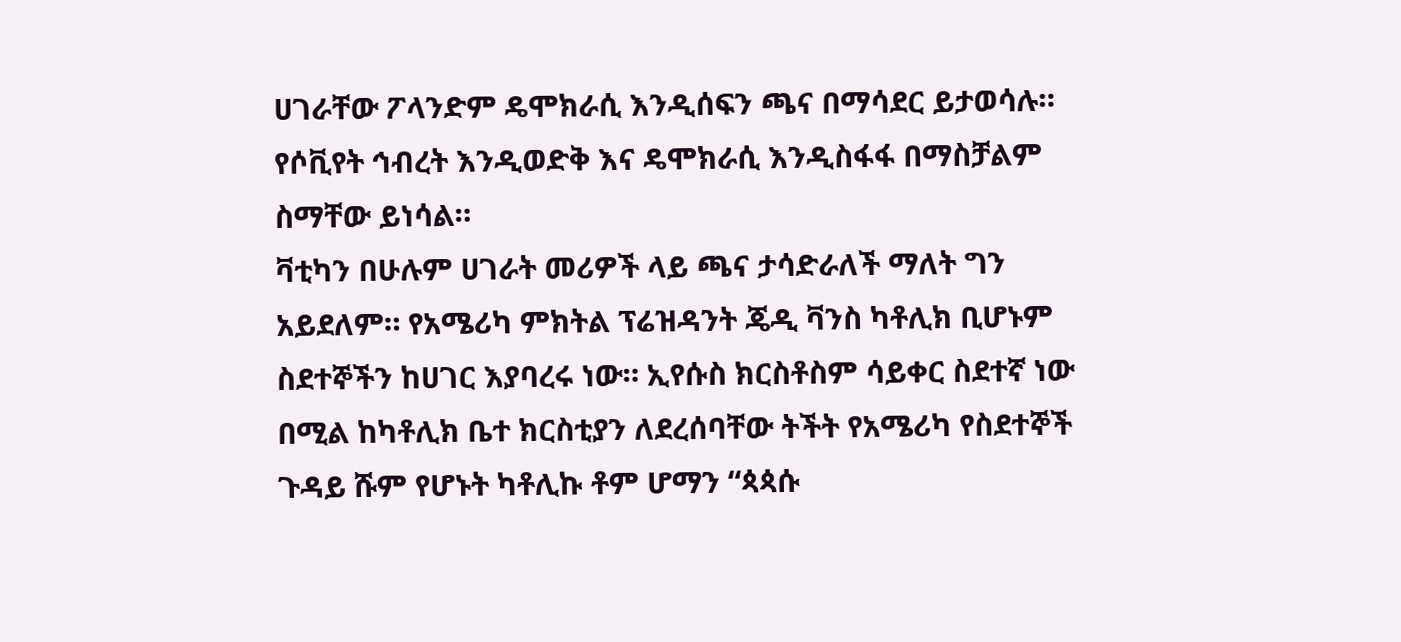ሀገራቸው ፖላንድም ዴሞክራሲ እንዲሰፍን ጫና በማሳደር ይታወሳሉ። የሶቪየት ኅብረት እንዲወድቅ እና ዴሞክራሲ እንዲስፋፋ በማስቻልም ስማቸው ይነሳል።
ቫቲካን በሁሉም ሀገራት መሪዎች ላይ ጫና ታሳድራለች ማለት ግን አይደለም። የአሜሪካ ምክትል ፕሬዝዳንት ጄዲ ቫንስ ካቶሊክ ቢሆኑም ስደተኞችን ከሀገር እያባረሩ ነው። ኢየሱስ ክርስቶስም ሳይቀር ስደተኛ ነው በሚል ከካቶሊክ ቤተ ክርስቲያን ለደረሰባቸው ትችት የአሜሪካ የስደተኞች ጉዳይ ሹም የሆኑት ካቶሊኩ ቶም ሆማን “ጳጳሱ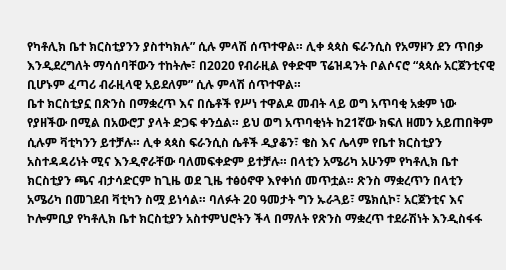የካቶሊክ ቤተ ክርስቲያንን ያስተካክሉ” ሲሉ ምላሽ ሰጥተዋል። ሊቀ ጳጳስ ፍራንሲስ የአማዞን ደን ጥበቃ እንዲደረግለት ማሳሰባቸውን ተከትሎ፣ በ2020 የብራዚል የቀድሞ ፕሬዝዳንት ቦልሶናሮ “ጳጳሱ አርጀንቲናዊ ቢሆኑም ፈጣሪ ብራዚላዊ አይደለም” ሲሉ ምላሽ ሰጥተዋል።
ቤተ ክርስቲያኗ በጽንስ በማቋረጥ እና በሴቶች የሥነ ተዋልዶ መብት ላይ ወግ አጥባቂ አቋም ነው የያዘችው በሚል በአውሮፓ ያላት ድጋፍ ቀንሷል። ይህ ወግ አጥባቂነት ከ21ኛው ክፍለ ዘመን አይጠበቅም ሲሉም ቫቲካንን ይተቻሉ። ሊቀ ጳጳስ ፍራንሲስ ሴቶች ዲያቆን፣ ቄስ እና ሌላም የቤተ ክርስቲያን አስተዳዳሪነት ሚና እንዲኖራቸው ባለመፍቀድም ይተቻሉ። በላቲን አሜሪካ አሁንም የካቶሊክ ቤተ ክርስቲያን ጫና ብታሳድርም ከጊዜ ወደ ጊዜ ተፅዕኖዋ እየቀነሰ መጥቷል። ጽንስ ማቋረጥን በላቲን አሜሪካ በመገደብ ቫቲካን ስሟ ይነሳል። ባለፉት 20 ዓመታት ግን ኡራጓይ፣ ሜክሲኮ፣ አርጀንቲና እና ኮሎምቢያ የካቶሊክ ቤተ ክርስቲያን አስተምህሮትን ችላ በማለት የጽንስ ማቋረጥ ተደራሽነት እንዲስፋፋ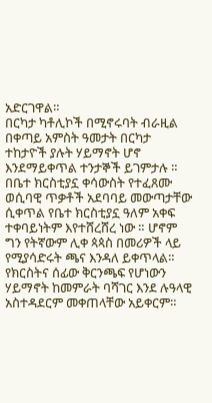አድርገዋል።
በርካታ ካቶሊኮች በሚኖሩባት ብራዚል በቀጣይ አምስት ዓመታት በርካታ ተከታዮች ያሉት ሃይማኖት ሆኖ እንደማይቀጥል ተንታኞች ይገምታሉ ። በቤተ ክርስቲያኗ ቀሳውስት የተፈጸሙ ወሲባዊ ጥቃቶች አደባባይ መውጣታቸው ሲቀጥል የቤተ ክርስቲያኗ ዓለም አቀፍ ተቀባይነትም እየተሸረሸረ ነው ። ሆኖም ግን የትኛውም ሊቀ ጳጳስ በመሪዎች ላይ የሚያሳድሩት ጫና እንዳለ ይቀጥላል። የክርስትና ሰፊው ቅርንጫፍ የሆነውን ሃይማኖት ከመምራት ባሻገር እንደ ሉዓላዊ አስተዳደርም መቀጠላቸው አይቀርም።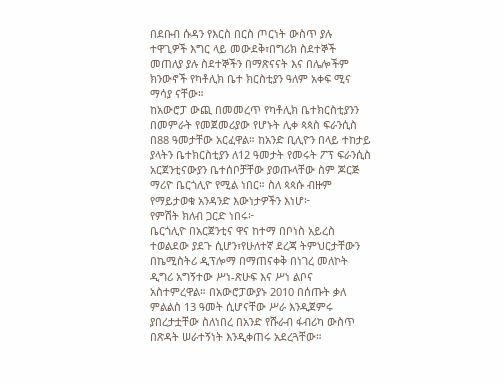በደቡብ ሱዳን የእርስ በርስ ጦርነት ውስጥ ያሉ ተዋጊዎች እግር ላይ መውደቅ፣በግሪክ ስደተኞች መጠለያ ያሉ ስደተኞችን በማጽናናት እና በሌሎችም ክንውኖች የካቶሊክ ቤተ ክርስቲያን ዓለም አቀፍ ሚና ማሳያ ናቸው።
ከአውሮፓ ውጪ በመመረጥ የካቶሊክ ቤተክርስቲያንን በመምራት የመጀመሪያው የሆኑት ሊቀ ጳጳስ ፍራንሲስ በ88 ዓመታቸው አርፈዋል። ከአንድ ቢሊዮን በላይ ተከታይ ያላትን ቤተክርስቲያን ለ12 ዓመታት የመሩት ፖፕ ፍራንሲስ አርጀንቲናውያን ቤተሰቦቻቸው ያወጡላቸው ስም ጆርጅ ማሪዮ ቤርጎሊዮ የሚል ነበር። ስለ ጳጳሱ ብዙም የማይታወቁ አንዳንድ እውነታዎችን እነሆ፦
የምሽት ክለብ ጋርድ ነበሩ፦
ቤርጎሊዮ በአርጀንቲና ዋና ከተማ በቦነስ አይረስ ተወልደው ያደጉ ሲሆን፣የሁለተኛ ደረጃ ትምህርታቸውን በኬሚስትሪ ዲፕሎማ በማጠናቀቅ በነገረ መለኮት ዲግሪ አግኝተው ሥነ-ጽሁፍ እና ሥነ ልቦና አስተምረዋል። በአውሮፓውያኑ 2010 በሰጡት ቃለ ምልልስ 13 ዓመት ሲሆናቸው ሥራ እንዲጀምሩ ያበረታቷቸው ስለነበረ በአንድ የሹራብ ፋብሪካ ውስጥ በጽዳት ሠራተኝነት እንዲቀጠሩ አደረጓቸው።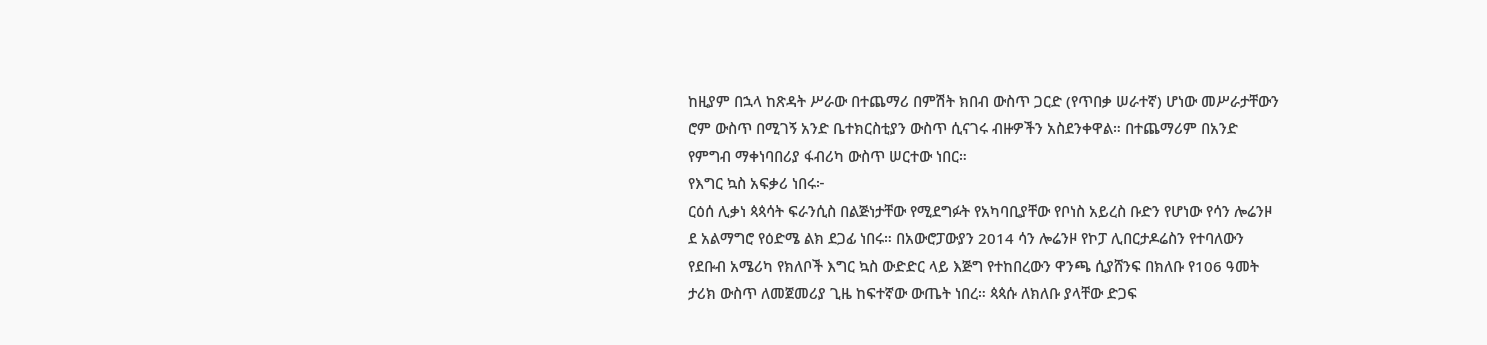ከዚያም በኋላ ከጽዳት ሥራው በተጨማሪ በምሽት ክበብ ውስጥ ጋርድ (የጥበቃ ሠራተኛ) ሆነው መሥራታቸውን ሮም ውስጥ በሚገኝ አንድ ቤተክርስቲያን ውስጥ ሲናገሩ ብዙዎችን አስደንቀዋል። በተጨማሪም በአንድ የምግብ ማቀነባበሪያ ፋብሪካ ውስጥ ሠርተው ነበር።
የእግር ኳስ አፍቃሪ ነበሩ፦
ርዕሰ ሊቃነ ጳጳሳት ፍራንሲስ በልጅነታቸው የሚደግፉት የአካባቢያቸው የቦነስ አይረስ ቡድን የሆነው የሳን ሎሬንዞ ደ አልማግሮ የዕድሜ ልክ ደጋፊ ነበሩ። በአውሮፓውያን 2014 ሳን ሎሬንዞ የኮፓ ሊበርታዶሬስን የተባለውን የደቡብ አሜሪካ የክለቦች እግር ኳስ ውድድር ላይ እጅግ የተከበረውን ዋንጫ ሲያሸንፍ በክለቡ የ106 ዓመት ታሪክ ውስጥ ለመጀመሪያ ጊዜ ከፍተኛው ውጤት ነበረ። ጳጳሱ ለክለቡ ያላቸው ድጋፍ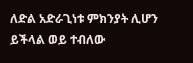ለድል አድራጊነቱ ምክንያት ሊሆን ይችላል ወይ ተብለው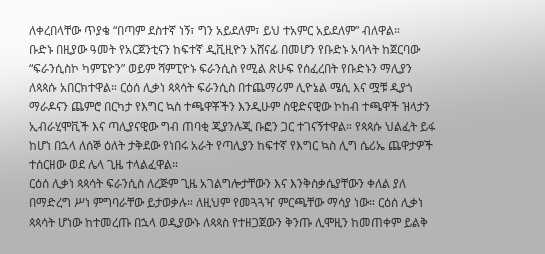ለቀረበላቸው ጥያቄ “በጣም ደስተኛ ነኝ፣ ግን አይደለም፣ ይህ ተአምር አይደለም” ብለዋል።
ቡድኑ በዚያው ዓመት የአርጀንቲናን ከፍተኛ ዲቪዚዮን አሸናፊ በመሆን የቡድኑ አባላት ከጀርባው “ፍራንሲስኮ ካምፔዮን” ወይም ሻምፒዮኑ ፍራንሲስ የሚል ጽሁፍ የሰፈረበት የቡድኑን ማሊያን ለጳጳሱ አበርክተዋል። ርዕሰ ሊቃነ ጳጳሳት ፍራንሲስ በተጨማሪም ሊዮኔል ሜሲ እና ሟቹ ዲያጎ ማራዶናን ጨምሮ በርካታ የእግር ኳስ ተጫዋቾችን እንዲሁም ስዊድናዊው ኮከብ ተጫዋች ዝላታን ኢብራሂሞቪች እና ጣሊያናዊው ግብ ጠባቂ ጂያንሉጂ ቡፎን ጋር ተገናኝተዋል። የጳጳሱ ህልፈት ይፋ ከሆነ በኋላ ለሰኞ ዕለት ታቅደው የነበሩ አራት የጣሊያን ከፍተኛ የእግር ኳስ ሊግ ሴሪኤ ጨዋታዎች ተሰርዘው ወደ ሌላ ጊዜ ተላልፈዋል።
ርዕሰ ሊቃነ ጳጳሳት ፍራንሲስ ለረጅም ጊዜ አገልግሎታቸውን እና እንቅስቃሴያቸውን ቀለል ያለ በማድረግ ሥነ ምግባራቸው ይታወቃሉ። ለዚህም የመጓጓዣ ምርጫቸው ማሳያ ነው። ርዕሰ ሊቃነ ጳጳሳት ሆነው ከተመረጡ በኋላ ወዲያውኑ ለጳጳስ የተዘጋጀውን ቅንጡ ሊሞዚን ከመጠቀም ይልቅ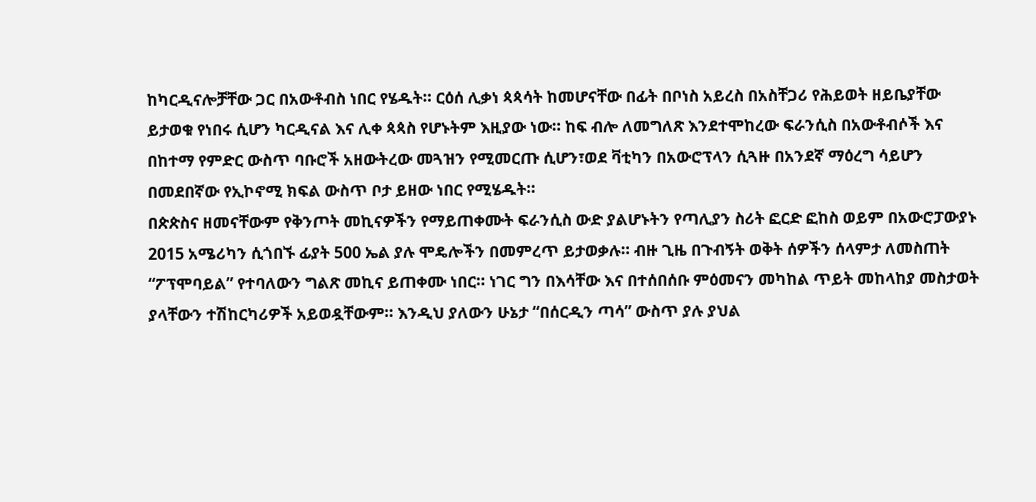ከካርዲናሎቻቸው ጋር በአውቶብስ ነበር የሄዱት። ርዕሰ ሊቃነ ጳጳሳት ከመሆናቸው በፊት በቦነስ አይረስ በአስቸጋሪ የሕይወት ዘይቤያቸው ይታወቁ የነበሩ ሲሆን ካርዲናል እና ሊቀ ጳጳስ የሆኑትም እዚያው ነው። ከፍ ብሎ ለመግለጽ እንደተሞከረው ፍራንሲስ በአውቶብሶች እና በከተማ የምድር ውስጥ ባቡሮች አዘውትረው መጓዝን የሚመርጡ ሲሆን፣ወደ ቫቲካን በአውሮፕላን ሲጓዙ በአንደኛ ማዕረግ ሳይሆን በመደበኛው የኢኮኖሚ ክፍል ውስጥ ቦታ ይዘው ነበር የሚሄዱት።
በጵጵስና ዘመናቸውም የቅንጦት መኪናዎችን የማይጠቀሙት ፍራንሲስ ውድ ያልሆኑትን የጣሊያን ስሪት ፎርድ ፎከስ ወይም በአውሮፓውያኑ 2015 አሜሪካን ሲጎበኙ ፊያት 500 ኤል ያሉ ሞዴሎችን በመምረጥ ይታወቃሉ። ብዙ ጊዜ በጉብኝት ወቅት ሰዎችን ሰላምታ ለመስጠት “ፖፕሞባይል” የተባለውን ግልጽ መኪና ይጠቀሙ ነበር። ነገር ግን በእሳቸው እና በተሰበሰቡ ምዕመናን መካከል ጥይት መከላከያ መስታወት ያላቸውን ተሽከርካሪዎች አይወዷቸውም። እንዲህ ያለውን ሁኔታ “በሰርዲን ጣሳ” ውስጥ ያሉ ያህል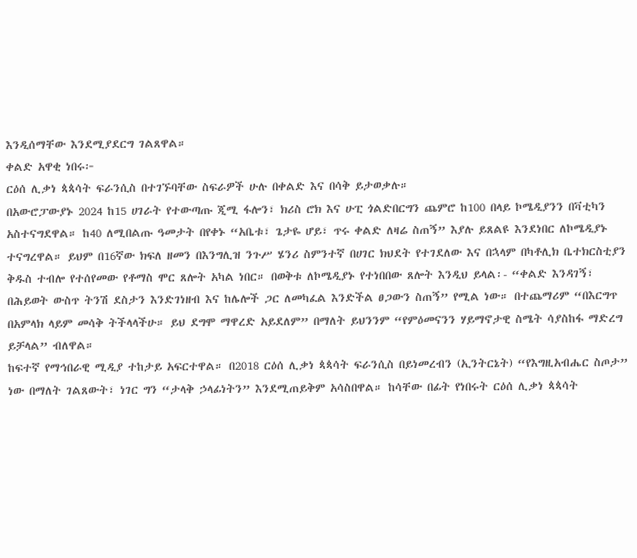እንዲሰማቸው እንደሚያደርግ ገልጸዋል።
ቀልድ አዋቂ ነበሩ፦
ርዕሰ ሊቃነ ጳጳሳት ፍራንሲስ በተገኙባቸው ስፍራዎች ሁሉ በቀልድ እና በሳቅ ይታወቃሉ።
በአውሮፓውያኑ 2024 ከ15 ሀገራት የተውጣጡ ጂሚ ፋሎን፣ ክሪስ ሮክ እና ሁፒ ጎልድበርግን ጨምሮ ከ100 በላይ ኮሜዲያንን በቫቲካን አስተናግደዋል። ከ40 ለሚበልጡ ዓመታት በየቀኑ “አቤቱ፣ ጌታዬ ሆይ፣ ጥሩ ቀልድ ለዛሬ ስጠኝ” እያሉ ይጸልዩ እንደነበር ለኮሜዲያኑ ተናግረዋል። ይህም በ16ኛው ክፍለ ዘመን በእንግሊዝ ንጉሥ ሄንሪ ስምንተኛ በሀገር ክህደት የተገደለው እና በኋላም በካቶሊክ ቤተክርስቲያን ቅዱስ ተብሎ የተሰየመው የቶማስ ሞር ጸሎት አካል ነበር። በወቅቱ ለኮሜዲያኑ የተነበበው ጸሎት እንዲህ ይላል፡- “ቀልድ እንዳገኝ፣ በሕይወት ውስጥ ትንሽ ደስታን እንድገነዘብ እና ከሌሎች ጋር ለመካፈል እንድችል ፀጋውን ስጠኝ” የሚል ነው። በተጨማሪም “በእርግጥ በአምላክ ላይም መሳቅ ትችላላችሁ። ይህ ደግሞ ማዋረድ አይደለም” በማለት ይህንንም “የምዕመናንን ሃይማኖታዊ ስሜት ሳያስከፋ ማድረግ ይቻላል” ብለዋል።
ከፍተኛ የማኅበራዊ ሚዲያ ተከታይ አፍርተዋል። በ2018 ርዕሰ ሊቃነ ጳጳሳት ፍራንሲስ በይነመረብን (ኢንትርኔት) “የእግዚአብሔር ስጦታ” ነው በማለት ገልጸውት፣ ነገር ግን “ታላቅ ኃላፊነትን” እንደሚጠይቅም አሳስበዋል። ከሳቸው በፊት የነበሩት ርዕሰ ሊቃነ ጳጳሳት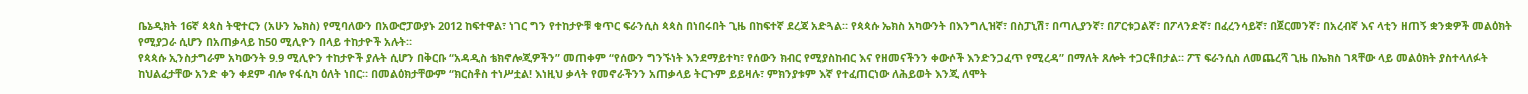ቤኔዲክት 16ኛ ጳጳስ ትዊተርን (አሁን ኤክስ) የሚባለውን በአውሮፓውያኑ 2012 ከፍተዋል፣ ነገር ግን የተከታዮቹ ቁጥር ፍራንሲስ ጳጳስ በነበሩበት ጊዜ በከፍተኛ ደረጃ አድጓል። የጳጳሱ ኤክስ አካውንት በእንግሊዝኛ፣ በስፓኒሽ፣ በጣሊያንኛ፣ በፖርቱጋልኛ፣ በፖላንድኛ፣ በፈረንሳይኛ፣ በጀርመንኛ፣ በአረብኛ እና ላቲን ዘጠኝ ቋንቋዎች መልዕክት የሚያጋራ ሲሆን በአጠቃላይ ከ50 ሚሊዮን በላይ ተከታዮች አሉት።
የጳጳሱ ኢንስታግራም አካውንት 9.9 ሚሊዮን ተከታዮች ያሉት ሲሆን በቅርቡ “አዳዲስ ቴክኖሎጂዎችን” መጠቀም “የሰውን ግንኙነት እንደማይተካ፣ የሰውን ክብር የሚያስከብር እና የዘመናችንን ቀውሶች እንድንጋፈጥ የሚረዳ” በማለት ጸሎት ተጋርቶበታል። ፖፕ ፍራንሲስ ለመጨረሻ ጊዜ በኤክስ ገጻቸው ላይ መልዕክት ያስተላለፉት ከህልፈታቸው አንድ ቀን ቀደም ብሎ የፋሲካ ዕለት ነበር። በመልዕክታቸውም “ክርስቶስ ተነሥቷል! እነዚህ ቃላት የመኖራችንን አጠቃላይ ትርጉም ይይዛሉ፣ ምክንያቱም እኛ የተፈጠርነው ለሕይወት እንጂ ለሞት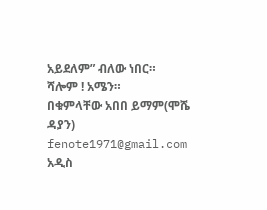አይደለም” ብለው ነበር።
ሻሎም ! አሜን።
በቁምላቸው አበበ ይማም(ሞሼ ዳያን)
fenote1971@gmail.com
አዲስ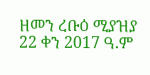ዘመን ረቡዕ ሚያዝያ 22 ቀን 2017 ዓ.ም